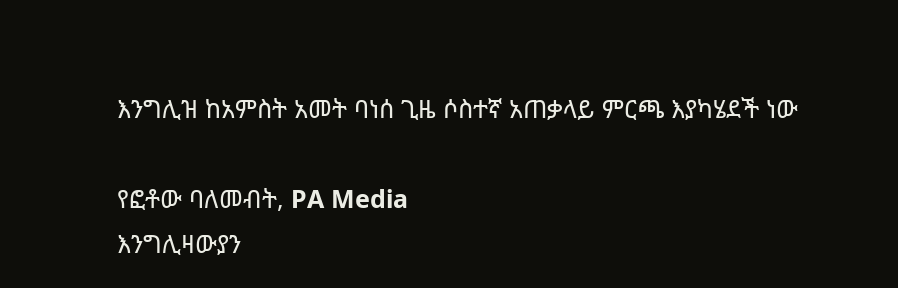እንግሊዝ ከአምስት አመት ባነሰ ጊዜ ሶስተኛ አጠቃላይ ምርጫ እያካሄደች ነው

የፎቶው ባለመብት, PA Media
እንግሊዛውያን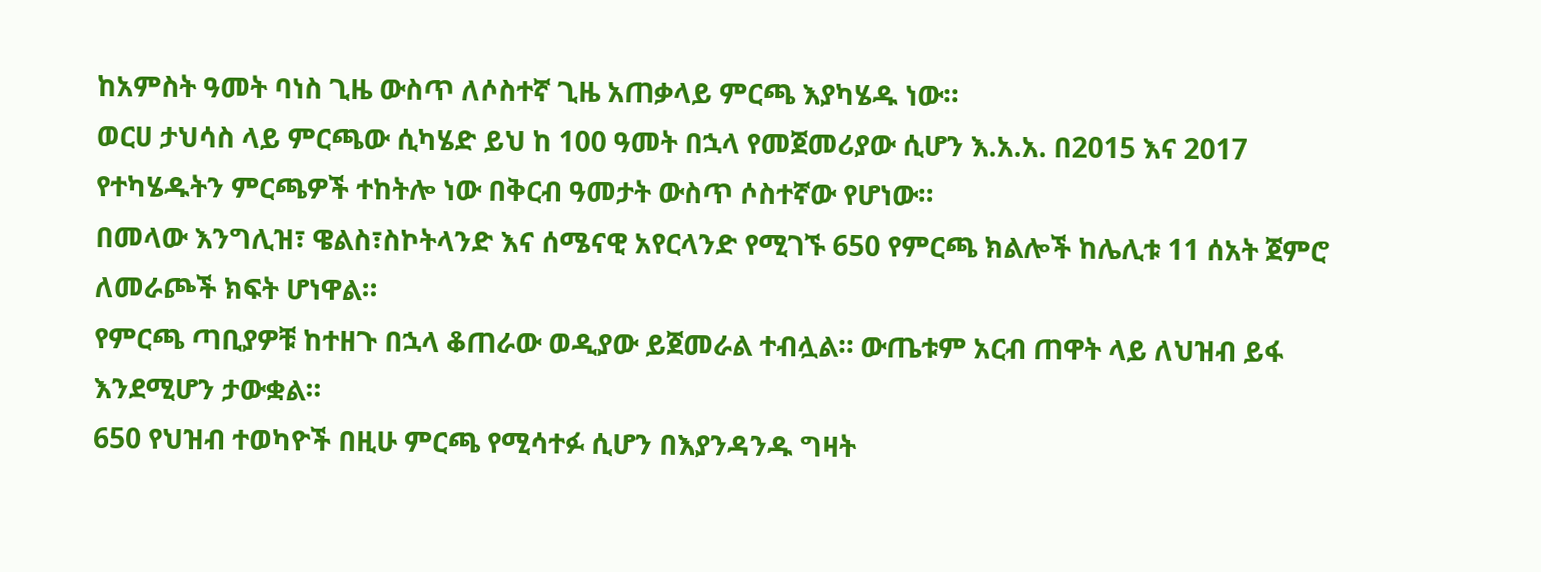ከአምስት ዓመት ባነስ ጊዜ ውስጥ ለሶስተኛ ጊዜ አጠቃላይ ምርጫ እያካሄዱ ነው።
ወርሀ ታህሳስ ላይ ምርጫው ሲካሄድ ይህ ከ 100 ዓመት በኋላ የመጀመሪያው ሲሆን እ.አ.አ. በ2015 እና 2017 የተካሄዱትን ምርጫዎች ተከትሎ ነው በቅርብ ዓመታት ውስጥ ሶስተኛው የሆነው።
በመላው እንግሊዝ፣ ዌልስ፣ስኮትላንድ እና ሰሜናዊ አየርላንድ የሚገኙ 650 የምርጫ ክልሎች ከሌሊቱ 11 ሰአት ጀምሮ ለመራጮች ክፍት ሆነዋል።
የምርጫ ጣቢያዎቹ ከተዘጉ በኋላ ቆጠራው ወዲያው ይጀመራል ተብሏል። ውጤቱም አርብ ጠዋት ላይ ለህዝብ ይፋ እንደሚሆን ታውቋል።
650 የህዝብ ተወካዮች በዚሁ ምርጫ የሚሳተፉ ሲሆን በእያንዳንዱ ግዛት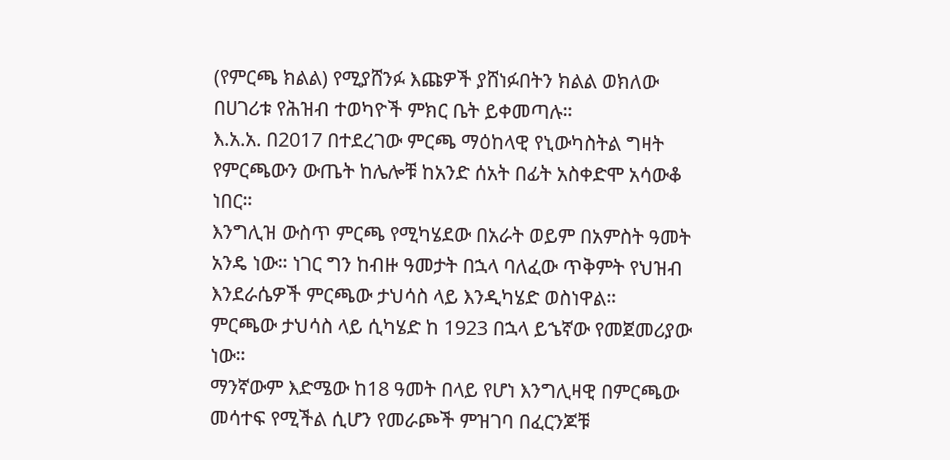(የምርጫ ክልል) የሚያሸንፉ እጩዎች ያሸነፉበትን ክልል ወክለው በሀገሪቱ የሕዝብ ተወካዮች ምክር ቤት ይቀመጣሉ።
እ.አ.አ. በ2017 በተደረገው ምርጫ ማዕከላዊ የኒውካስትል ግዛት የምርጫውን ውጤት ከሌሎቹ ከአንድ ሰአት በፊት አስቀድሞ አሳውቆ ነበር።
እንግሊዝ ውስጥ ምርጫ የሚካሄደው በአራት ወይም በአምስት ዓመት አንዴ ነው። ነገር ግን ከብዙ ዓመታት በኋላ ባለፈው ጥቅምት የህዝብ እንደራሴዎች ምርጫው ታህሳስ ላይ እንዲካሄድ ወስነዋል።
ምርጫው ታህሳስ ላይ ሲካሄድ ከ 1923 በኋላ ይኄኛው የመጀመሪያው ነው።
ማንኛውም እድሜው ከ18 ዓመት በላይ የሆነ እንግሊዛዊ በምርጫው መሳተፍ የሚችል ሲሆን የመራጮች ምዝገባ በፈርንጆቹ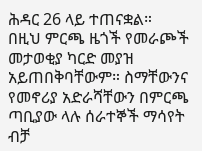ሕዳር 26 ላይ ተጠናቋል።
በዚህ ምርጫ ዜጎች የመራጮች መታወቂያ ካርድ መያዝ አይጠበቅባቸውም። ስማቸውንና የመኖሪያ አድራሻቸውን በምርጫ ጣቢያው ላሉ ሰራተኞች ማሳየት ብቻ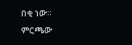በቂ ነው።
ምርጫው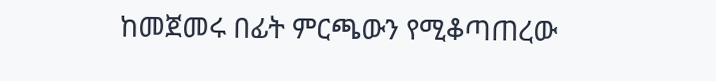ከመጀመሩ በፊት ምርጫውን የሚቆጣጠረው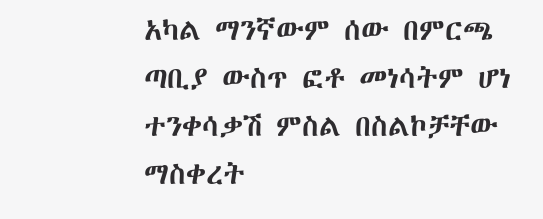አካል ማንኛውም ሰው በምርጫ ጣቢያ ውስጥ ፎቶ መነሳትም ሆነ ተንቀሳቃሽ ምስል በስልኮቻቸው ማስቀረት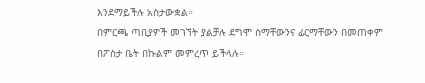እንደማይችሉ አስታውቋል።
በምርጫ ጣቢያዎች መገኘት ያልቻሉ ደግሞ ስማቸውንና ፊርማቸውን በመጠቀም በፖስታ ቤት በኩልም መምረጥ ይችላሉ።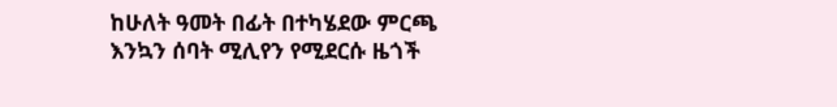ከሁለት ዓመት በፊት በተካሄደው ምርጫ እንኳን ሰባት ሚሊየን የሚደርሱ ዜጎች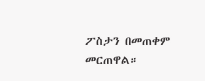ፖስታን በመጠቀም መርጠዋል።